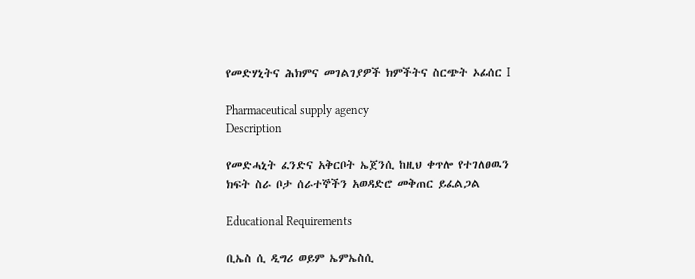የመድሃኒትና ሕክምና መገልገያዎች ክምችትና ስርጭት ኦፊሰር I

Pharmaceutical supply agency
Description

የመድሓኒት ፈንድና አቅርቦት ኤጀንሲ ከዚህ ቀጥሎ የተገለፀዉን ክፍት ስራ ቦታ ሰራተኞችን አወዳድሮ መቅጠር ይፈልጋል

Educational Requirements

ቢኤስ ሲ ዲግሪ ወይም ኤምኤስሲ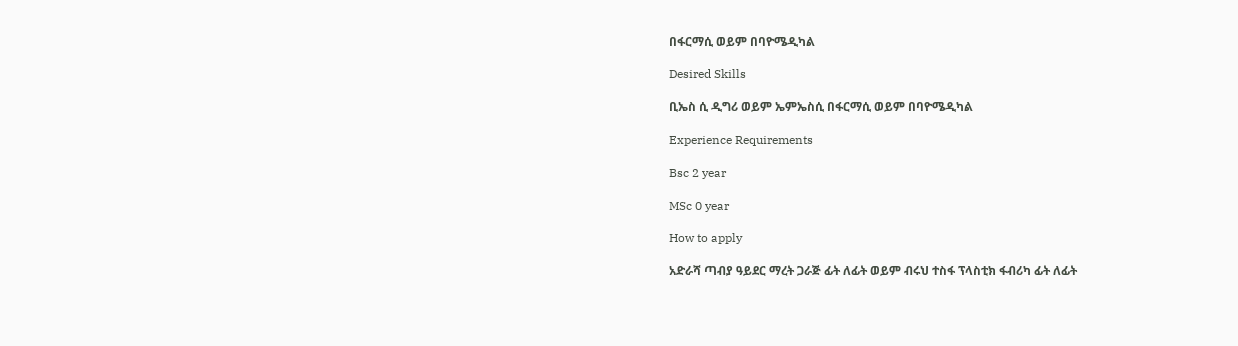በፋርማሲ ወይም በባዮሜዲካል

Desired Skills

ቢኤስ ሲ ዲግሪ ወይም ኤምኤስሲ በፋርማሲ ወይም በባዮሜዲካል

Experience Requirements

Bsc 2 year

MSc 0 year

How to apply

አድራሻ ጣብያ ዓይደር ማረት ጋራጅ ፊት ለፊት ወይም ብሩህ ተስፋ ፕላስቲክ ፋብሪካ ፊት ለፊት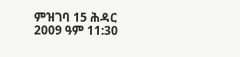ምዝገባ 15 ሕዳር 2009 ዓም 11:30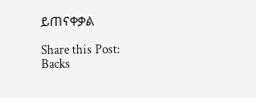ይጠናቀቃል

Share this Post:
Backs